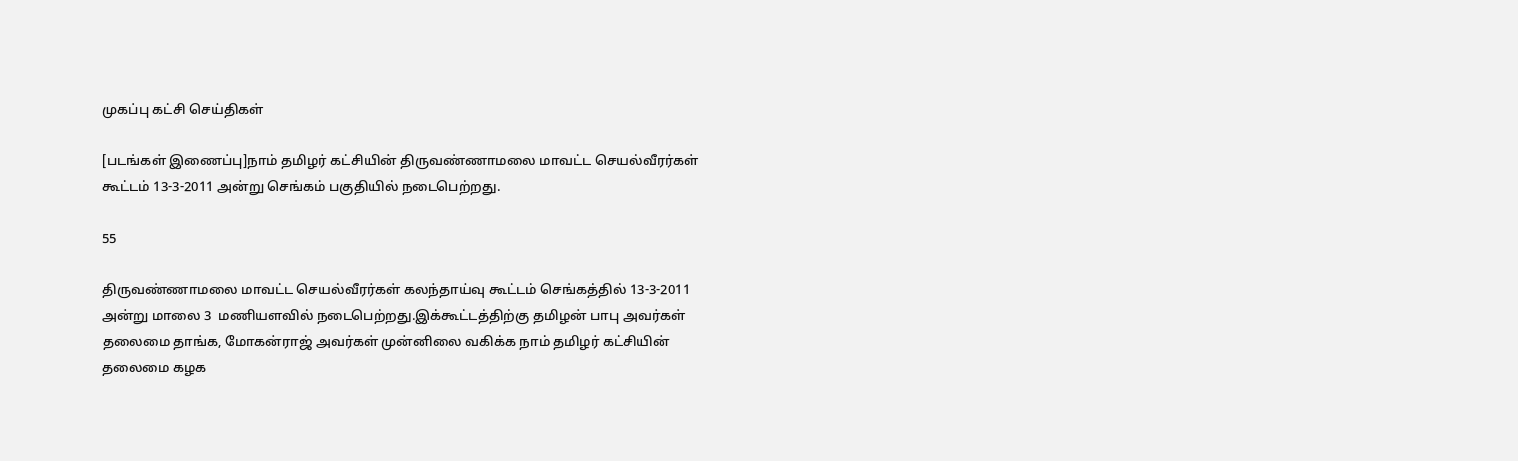முகப்பு கட்சி செய்திகள்

[படங்கள் இணைப்பு]நாம் தமிழர் கட்சியின் திருவண்ணாமலை மாவட்ட செயல்வீரர்கள் கூட்டம் 13-3-2011 அன்று செங்கம் பகுதியில் நடைபெற்றது.

55

திருவண்ணாமலை மாவட்ட செயல்வீரர்கள் கலந்தாய்வு கூட்டம் செங்கத்தில் 13-3-2011 அன்று மாலை 3  மணியளவில் நடைபெற்றது.இக்கூட்டத்திற்கு தமிழன் பாபு அவர்கள் தலைமை தாங்க, மோகன்ராஜ் அவர்கள் முன்னிலை வகிக்க நாம் தமிழர் கட்சியின் தலைமை கழக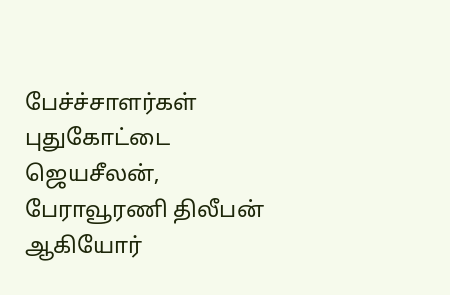பேச்ச்சாளர்கள் புதுகோட்டை ஜெயசீலன், பேராவூரணி திலீபன் ஆகியோர்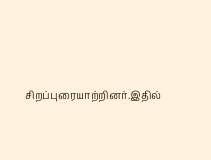சிறப்புரையாற்றினர்.இதில்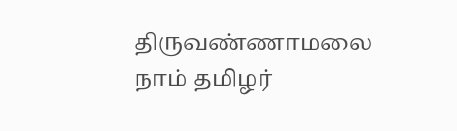திருவண்ணாமலை நாம் தமிழர்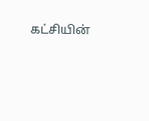கட்சியின்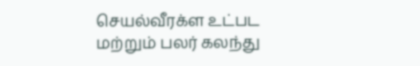செயல்வீரக்ள உட்பட மற்றும் பலர் கலந்து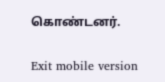கொண்டனர்.

Exit mobile version